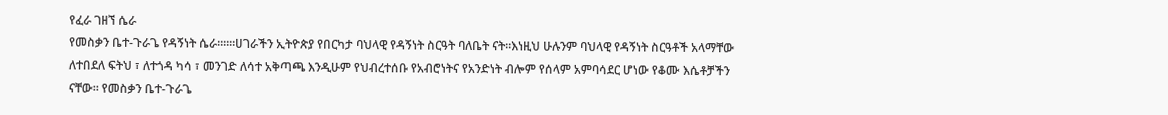የፈራ ገዘኘ ሴራ
የመስቃን ቤተ-ጉራጌ የዳኝነት ሴራ።።።ሀገራችን ኢትዮጵያ የበርካታ ባህላዊ የዳኝነት ስርዓት ባለቤት ናት።እነዚህ ሁሉንም ባህላዊ የዳኝነት ስርዓቶች አላማቸው ለተበደለ ፍትህ ፣ ለተጎዳ ካሳ ፣ መንገድ ለሳተ አቅጣጫ እንዲሁም የህብረተሰቡ የአብሮነትና የአንድነት ብሎም የሰላም አምባሳደር ሆነው የቆሙ እሴቶቻችን ናቸው። የመስቃን ቤተ-ጉራጌ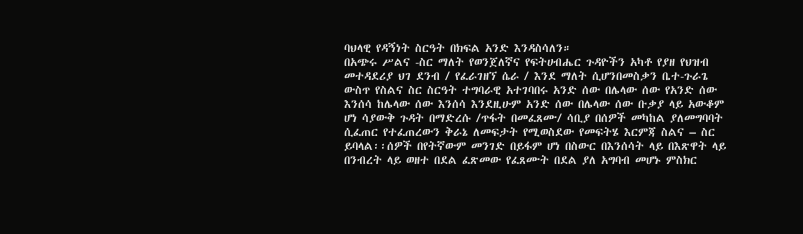ባህላዊ የዳኝነት ስርዓት በክፍል አንድ እንዳስሳለን።
በአጭሩ ሥልና -ስር ማለት የወንጀለኛና የፍትሀብሔር ጉዳዮችን አካቶ የያዘ የህዝብ መተዳደሪያ ህገ ደንብ / የፈራገዘኘ ሴራ / እንደ ማለት ሲሆንበመስቃን ቤተ-ጉራጌ ውስጥ የስልና ስር ስርዓት ተግባራዊ አተገባበሩ አንድ ሰው በሌላው ሰው የአንድ ሰው እንሰሳ ከሌላው ሰው እንሰሳ እንደዚሁም አንድ ሰው በሌላው ሰው ቡቃያ ላይ አውቆም ሆነ ሳያውቅ ጉዳት በማድረሱ /ጥፋት በመፈጸሙ/ ሳቢያ በሰዎች መካከል ያለመግባባት ሲፈጠር የተፈጠረውን ቅራኔ ለመፍታት የሚወስደው የመፍትሄ እርምጃ ስልና – ስር ይባላል፡፡ሰዎች በየትኛውም መንገድ በይፋም ሆነ በስውር በእንሰሳት ላይ በእጽዋት ላይ በንብረት ላይ ወዘተ በደል ፈጽመው የፈጸሙት በደል ያለ አግባብ መሆኑ ምስክር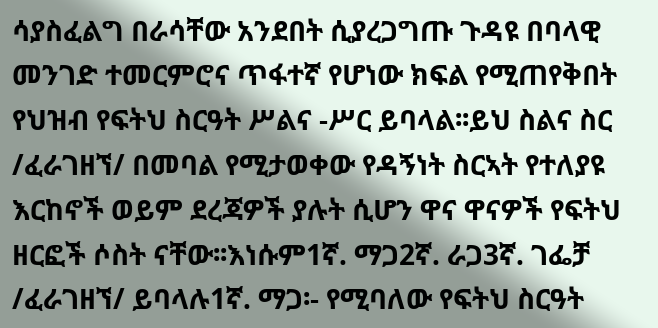ሳያስፈልግ በራሳቸው አንደበት ሲያረጋግጡ ጉዳዩ በባላዊ መንገድ ተመርምሮና ጥፋተኛ የሆነው ክፍል የሚጠየቅበት የህዝብ የፍትህ ስርዓት ሥልና -ሥር ይባላል፡፡ይህ ስልና ስር /ፈራገዘኘ/ በመባል የሚታወቀው የዳኝነት ስርኣት የተለያዩ እርከኖች ወይም ደረጃዎች ያሉት ሲሆን ዋና ዋናዎች የፍትህ ዘርፎች ሶስት ናቸው፡፡እነሱም1ኛ. ማጋ2ኛ. ራጋ3ኛ. ገፌቻ /ፈራገዘኘ/ ይባላሉ1ኛ. ማጋ፡- የሚባለው የፍትህ ስርዓት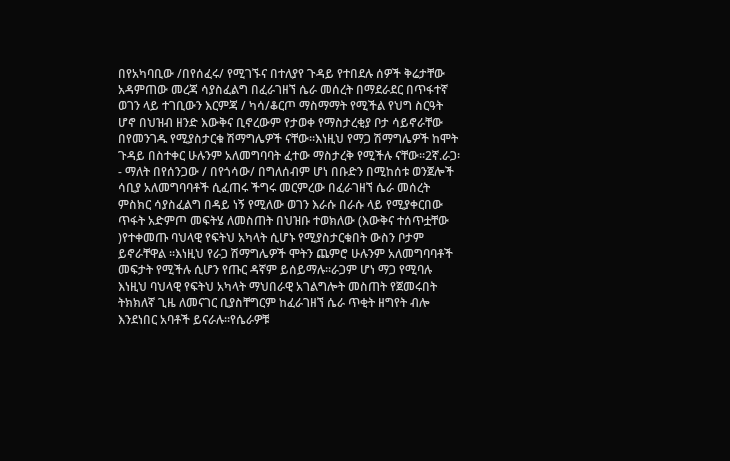በየአካባቢው /በየሰፈሩ/ የሚገኙና በተለያየ ጉዳይ የተበደሉ ሰዎች ቅሬታቸው አዳምጠው መረጃ ሳያስፈልግ በፈራገዘኘ ሴራ መሰረት በማደራደር በጥፋተኛ ወገን ላይ ተገቢውን እርምጃ / ካሳ/ቆርጦ ማስማማት የሚችል የህግ ስርዓት ሆኖ በህዝብ ዘንድ እውቅና ቢኖረውም የታወቀ የማስታረቂያ ቦታ ሳይኖራቸው በየመንገዱ የሚያስታርቁ ሽማግሌዎች ናቸው።እነዚህ የማጋ ሽማግሌዎች ከሞት ጉዳይ በስተቀር ሁሉንም አለመግባባት ፈተው ማስታረቅ የሚችሉ ናቸው፡፡2ኛ.ራጋ፡- ማለት በየሰንጋው / በየጎሳው/ በግለሰብም ሆነ በቡድን በሚከሰቱ ወንጀሎች ሳቢያ አለመግባባቶች ሲፈጠሩ ችግሩ መርምረው በፈራገዘኘ ሴራ መሰረት ምስክር ሳያስፈልግ በዳይ ነኝ የሚለው ወገን እራሱ በራሱ ላይ የሚያቀርበው ጥፋት አድምጦ መፍትሄ ለመስጠት በህዝቡ ተወክለው (እውቅና ተሰጥቷቸው )የተቀመጡ ባህላዊ የፍትህ አካላት ሲሆኑ የሚያስታርቁበት ውስን ቦታም ይኖራቸዋል ፡፡እነዚህ የራጋ ሽማግሌዎች ሞትን ጨምሮ ሁሉንም አለመግባባቶች መፍታት የሚችሉ ሲሆን የጡር ዳኛም ይሰይማሉ፡፡ራጋም ሆነ ማጋ የሚባሉ እነዚህ ባህላዊ የፍትህ አካላት ማህበራዊ አገልግሎት መስጠት የጀመሩበት ትክክለኛ ጊዜ ለመናገር ቢያስቸግርም ከፈራገዘኘ ሴራ ጥቂት ዘግየት ብሎ እንደነበር አባቶች ይናራሉ፡፡የሴራዎቹ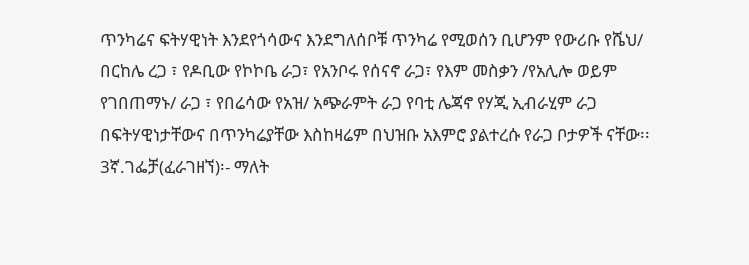ጥንካሬና ፍትሃዊነት እንደየጎሳውና እንደግለሰቦቹ ጥንካሬ የሚወሰን ቢሆንም የውሪቡ የሼህ/ በርከሌ ረጋ ፣ የዶቢው የኮኮቤ ራጋ፣ የአንቦሩ የሰናኖ ራጋ፣ የእም መስቃን /የአሊሎ ወይም የገበጠማኑ/ ራጋ ፣ የበሬሳው የአዝ/ አጭራምት ራጋ የባቲ ሌጃኖ የሃጂ ኢብራሂም ራጋ በፍትሃዊነታቸውና በጥንካሬያቸው እስከዛሬም በህዝቡ አእምሮ ያልተረሱ የራጋ ቦታዎች ናቸው፡፡3ኛ.ገፌቻ(ፈራገዘኘ)፡- ማለት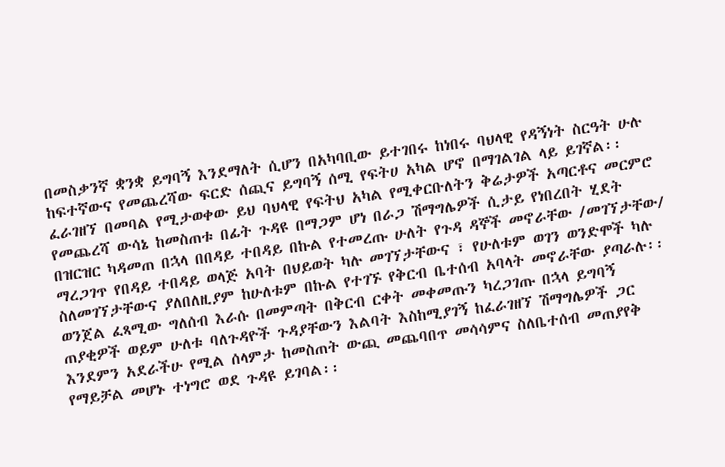በመስቃንኛ ቋንቋ ይግባኝ እንደማለት ሲሆን በአካባቢው ይተገበሩ ከነበሩ ባህላዊ የዳኝነት ስርዓት ሁሉ ከፍተኛውና የመጨረሻው ፍርድ ሰጪና ይግባኝ ሰሚ የፍትሀ አካል ሆኖ በማገልገል ላይ ይገኛል፡፡ፈራገዘኘ በመባል የሚታወቀው ይህ ባህላዊ የፍትህ አካል የሚቀርቡለትን ቅሬታዎች አጣርቶና መርምሮ የመጨረሻ ውሳኔ ከመስጠቱ በፊት ጉዳዩ በማጋም ሆነ በራጋ ሽማግሌዎች ሲታይ የነበረበት ሂደት በዝርዝር ካዳመጠ በኋላ በበዳይ ተበዳይ በኩል የተመረጡ ሁለት የጉዳ ዳኞች መኖራቸው /መገኘታቸው/ ማረጋገጥ የበዳይ ተበዳይ ወላጅ አባት በህይወት ካሉ መገኘታቸውና ፣ የሁለቱም ወገን ወንድሞች ካሉ ስለመገኘታቸውና ያለበለዚያም ከሁለቱም በኩል የተገኙ የቅርብ ቤተሰብ አባላት መኖራቸው ያጣራሉ፡፡ወንጀል ፈጻሚው ግለሰብ እራሱ በመምጣት በቅርብ ርቀት መቀመጡን ካረጋገጡ በኋላ ይግባኝ ጠያቂዎች ወይም ሁለቱ ባለጉዳዮች ጉዳያቸውን እልባት እስከሚያገኝ ከፈራገዘኘ ሽማግሌዎች ጋር እንደምን አደራችሁ የሚል ሰላምታ ከመስጠት ውጪ መጨባበጥ መሳሳምና ስለቤተሰብ መጠያየቅ የማይቻል መሆኑ ተነግሮ ወደ ጉዳዩ ይገባል፡፡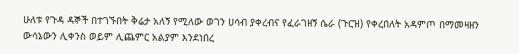ሁለቱ የጉዳ ዳኞች በተገኙበት ቅሬታ አለኝ የሚለው ወገን ሀሳብ ያቀረብና የፈራገዘኝ ሴራ (ጉርዝ) የቀረበለት አዳምጦ በማመዛዘን ውሳኔውን ሊቀንስ ወይም ሊጨምር አልያም እንደነበረ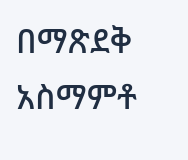በማጽደቅ አስማምቶ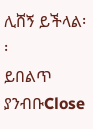ሊሸኝ ይችላል፡፡
ይበልጥ ያንብቡClose